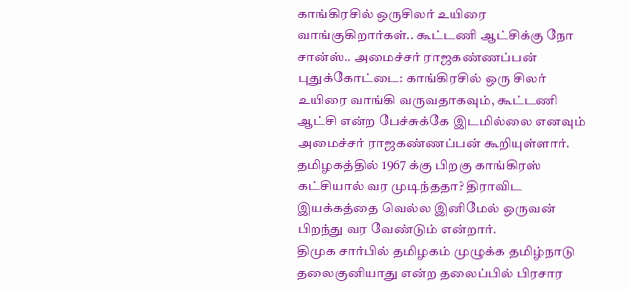காங்கிரசில் ஒருசிலர் உயிரை வாங்குகிறார்கள்.. கூட்டணி ஆட்சிக்கு நோ சான்ஸ்.. அமைச்சர் ராஜகண்ணப்பன்
புதுக்கோட்டை: காங்கிரசில் ஒரு சிலர் உயிரை வாங்கி வருவதாகவும், கூட்டணி ஆட்சி என்ற பேச்சுக்கே இடமில்லை எனவும் அமைச்சர் ராஜகண்ணப்பன் கூறியுள்ளார். தமிழகத்தில் 1967 க்கு பிறகு காங்கிரஸ் கட்சியால் வர முடிந்ததா? திராவிட இயக்கத்தை வெல்ல இனிமேல் ஒருவன் பிறந்து வர வேண்டும் என்றார்.
திமுக சார்பில் தமிழகம் முழுக்க தமிழ்நாடு தலைகுனியாது என்ற தலைப்பில் பிரசார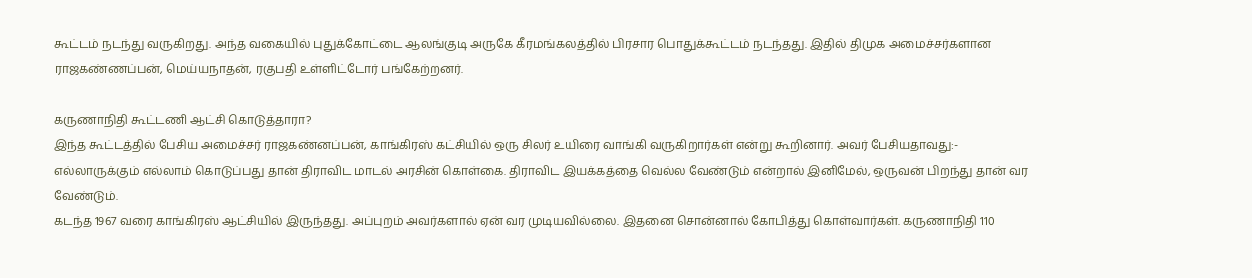கூட்டம் நடந்து வருகிறது. அந்த வகையில் புதுக்கோட்டை ஆலங்குடி அருகே கீரமங்கலத்தில் பிரசார பொதுக்கூட்டம் நடந்தது. இதில் திமுக அமைச்சர்களான ராஜகண்ணப்பன், மெய்யநாதன், ரகுபதி உள்ளிட்டோர் பங்கேற்றனர்.

கருணாநிதி கூட்டணி ஆட்சி கொடுத்தாரா?
இந்த கூட்டத்தில் பேசிய அமைச்சர் ராஜகண்னப்பன், காங்கிரஸ் கட்சியில் ஒரு சிலர் உயிரை வாங்கி வருகிறார்கள் என்று கூறினார். அவர் பேசியதாவது:- எல்லாருக்கும் எல்லாம் கொடுப்பது தான் திராவிட மாடல் அரசின் கொள்கை. திராவிட இயக்கத்தை வெல்ல வேண்டும் என்றால் இனிமேல், ஒருவன் பிறந்து தான் வர வேண்டும்.
கடந்த 1967 வரை காங்கிரஸ் ஆட்சியில் இருந்தது. அப்புறம் அவர்களால் ஏன் வர முடியவில்லை. இதனை சொன்னால் கோபித்து கொள்வார்கள். கருணாநிதி 110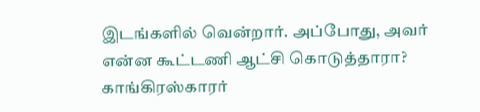இடங்களில் வென்றார். அப்போது, அவர் என்ன கூட்டணி ஆட்சி கொடுத்தாரா? காங்கிரஸ்காரர்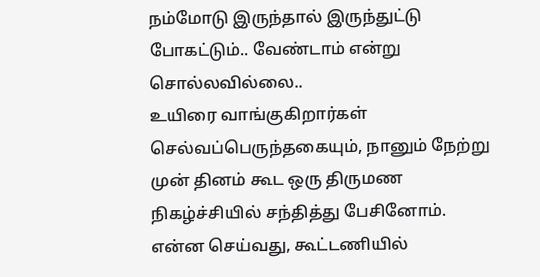நம்மோடு இருந்தால் இருந்துட்டு போகட்டும்.. வேண்டாம் என்று சொல்லவில்லை..
உயிரை வாங்குகிறார்கள்
செல்வப்பெருந்தகையும், நானும் நேற்று முன் தினம் கூட ஒரு திருமண நிகழ்ச்சியில் சந்தித்து பேசினோம். என்ன செய்வது, கூட்டணியில்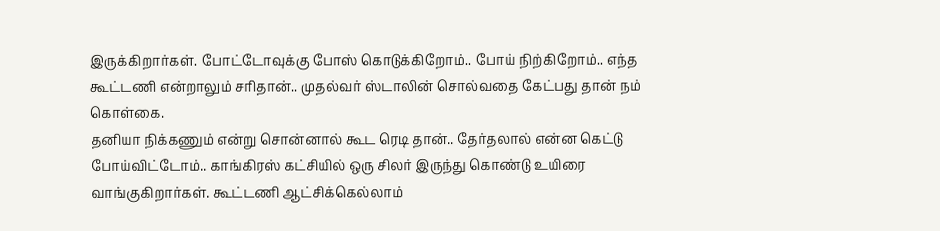இருக்கிறார்கள். போட்டோவுக்கு போஸ் கொடுக்கிறோம்.. போய் நிற்கிறோம்.. எந்த கூட்டணி என்றாலும் சரிதான்.. முதல்வர் ஸ்டாலின் சொல்வதை கேட்பது தான் நம் கொள்கை.
தனியா நிக்கணும் என்று சொன்னால் கூட ரெடி தான்.. தேர்தலால் என்ன கெட்டு போய்விட்டோம்.. காங்கிரஸ் கட்சியில் ஒரு சிலர் இருந்து கொண்டு உயிரை வாங்குகிறார்கள். கூட்டணி ஆட்சிக்கெல்லாம்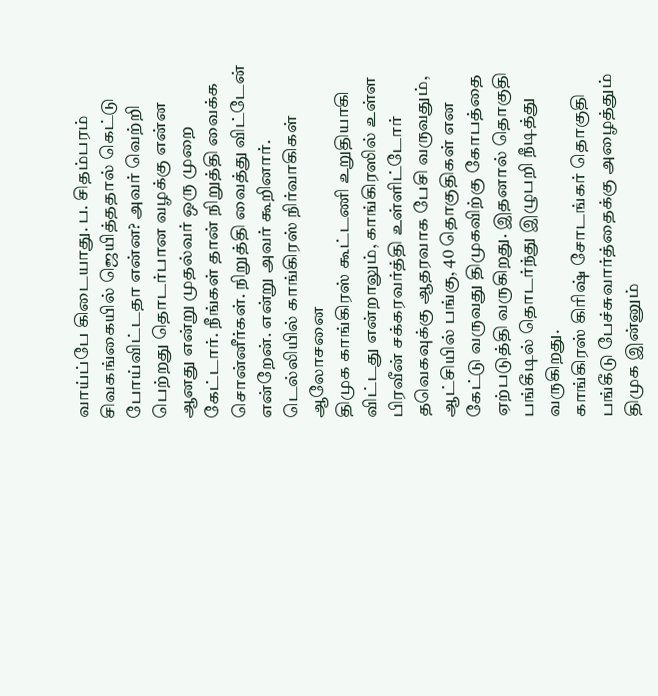வாய்ப்பே கிடையாது. ப. சிதம்பரம் சிவகங்கையில் ஜெயித்ததால் கெட்டு போய்விட்டதா என்ன? அவர் வெற்றி பெற்றது தொடர்பான வழக்கு என்ன ஆனது என்று முதல்வர் ஒரு முறை கேட்டார். நீங்கள் தான் நிறுத்தி வைக்க சொன்னீர்கள். நிறுத்தி வைத்து விட்டேன் என்றேன். என்று அவர் கூறினார்.
டெல்லியில் காங்கிரஸ் நிர்வாகிகள் ஆலோசனை
திமுக காங்கிரஸ் கூட்டணி உறுதியாகி விட்டது என்றாலும், காங்கிரஸில் உள்ள பிரவீன் சக்கரவர்த்தி உள்ளிட்டோர் தவெகவுக்கு ஆதரவாக பேசி வருவதும், ஆட்சியில் பங்கு, 40 தொகுதிகள் என கேட்டு வருவது திமுகவிற்கு கோபத்தை ஏற்படுத்தி வருகிறது. இதனால் தொகுதி பங்கீடில் தொடர்ந்து இழுபறி நீடித்து வருகிறது.
காங்கிரஸ் கிரிஷ் சோடங்கர் தொகுதி பங்கீடு பேச்சுவார்த்தைக்கு அழைத்தும் திமுக இன்னும்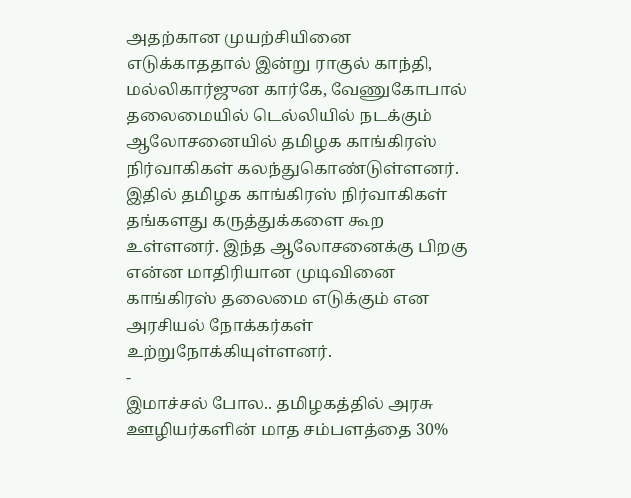அதற்கான முயற்சியினை எடுக்காததால் இன்று ராகுல் காந்தி, மல்லிகார்ஜுன கார்கே, வேணுகோபால் தலைமையில் டெல்லியில் நடக்கும் ஆலோசனையில் தமிழக காங்கிரஸ் நிர்வாகிகள் கலந்துகொண்டுள்ளனர். இதில் தமிழக காங்கிரஸ் நிர்வாகிகள் தங்களது கருத்துக்களை கூற உள்ளனர். இந்த ஆலோசனைக்கு பிறகு என்ன மாதிரியான முடிவினை காங்கிரஸ் தலைமை எடுக்கும் என அரசியல் நோக்கர்கள் உற்றுநோக்கியுள்ளனர்.
-
இமாச்சல் போல.. தமிழகத்தில் அரசு ஊழியர்களின் மாத சம்பளத்தை 30%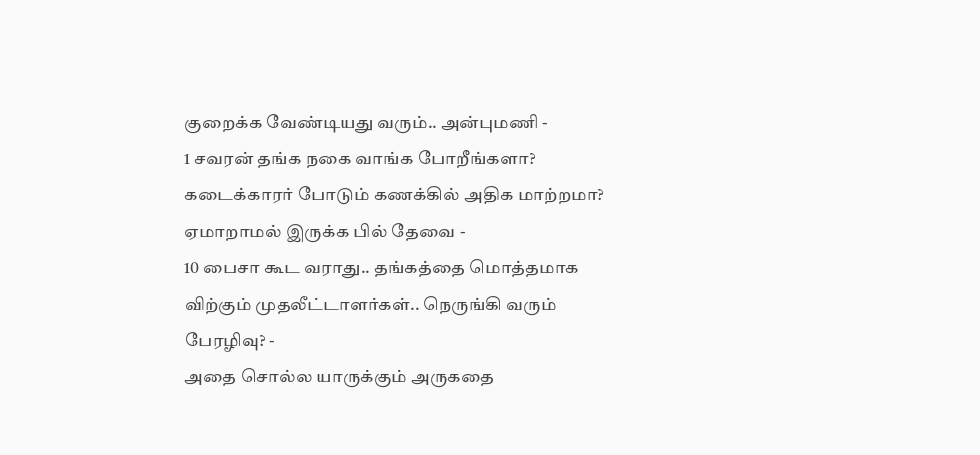குறைக்க வேண்டியது வரும்.. அன்புமணி -
1 சவரன் தங்க நகை வாங்க போறீங்களா? கடைக்காரர் போடும் கணக்கில் அதிக மாற்றமா? ஏமாறாமல் இருக்க பில் தேவை -
10 பைசா கூட வராது.. தங்கத்தை மொத்தமாக விற்கும் முதலீட்டாளர்கள்.. நெருங்கி வரும் பேரழிவு? -
அதை சொல்ல யாருக்கும் அருகதை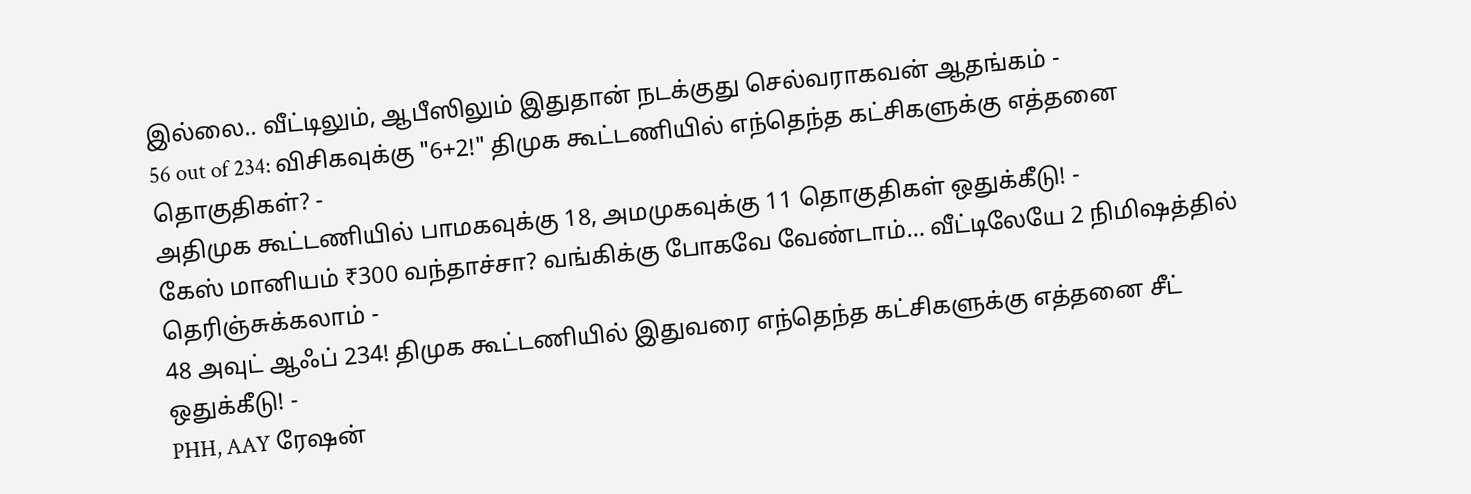இல்லை.. வீட்டிலும், ஆபீஸிலும் இதுதான் நடக்குது செல்வராகவன் ஆதங்கம் -
56 out of 234: விசிகவுக்கு "6+2!" திமுக கூட்டணியில் எந்தெந்த கட்சிகளுக்கு எத்தனை தொகுதிகள்? -
அதிமுக கூட்டணியில் பாமகவுக்கு 18, அமமுகவுக்கு 11 தொகுதிகள் ஒதுக்கீடு! -
கேஸ் மானியம் ₹300 வந்தாச்சா? வங்கிக்கு போகவே வேண்டாம்… வீட்டிலேயே 2 நிமிஷத்தில் தெரிஞ்சுக்கலாம் -
48 அவுட் ஆஃப் 234! திமுக கூட்டணியில் இதுவரை எந்தெந்த கட்சிகளுக்கு எத்தனை சீட் ஒதுக்கீடு! -
PHH, AAY ரேஷன்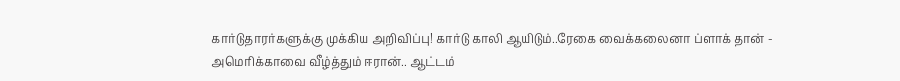கார்டுதாரர்களுக்கு முக்கிய அறிவிப்பு! கார்டு காலி ஆயிடும்..ரேகை வைக்கலைனா ப்ளாக் தான் -
அமெரிக்காவை வீழ்த்தும் ஈரான்.. ஆட்டம்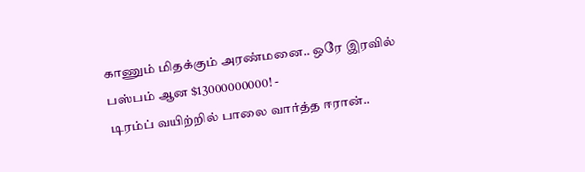காணும் மிதக்கும் அரண்மனை.. ஒரே இரவில் பஸ்பம் ஆன $13000000000! -
டிரம்ப் வயிற்றில் பாலை வார்த்த ஈரான்..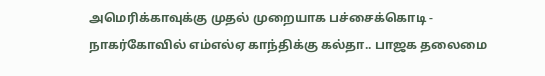அமெரிக்காவுக்கு முதல் முறையாக பச்சைக்கொடி -
நாகர்கோவில் எம்எல்ஏ காந்திக்கு கல்தா.. பாஜக தலைமை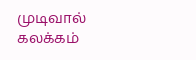முடிவால் கலக்கம்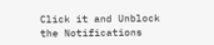Click it and Unblock the Notifications